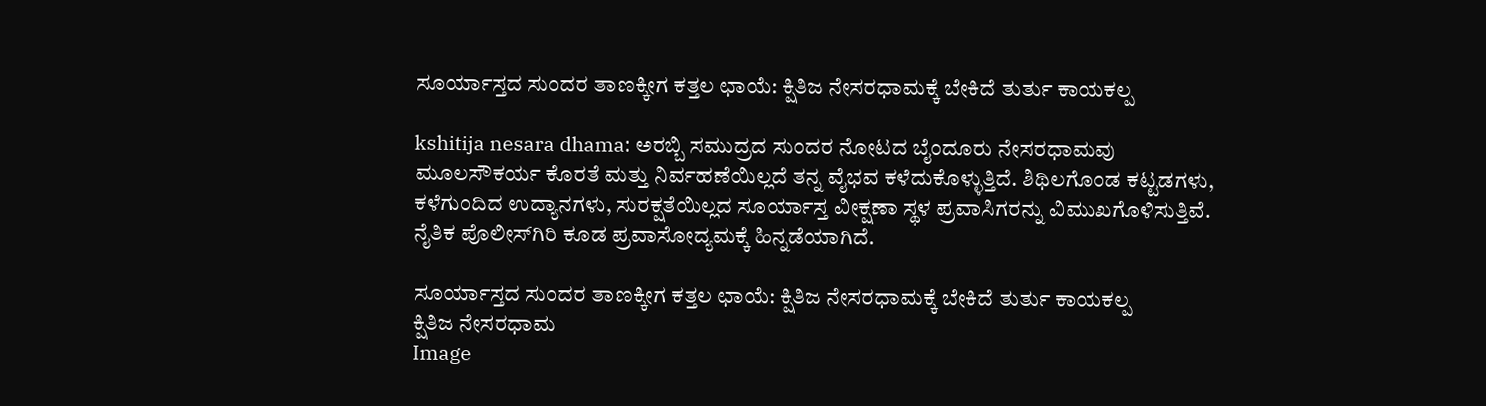ಸೂರ್ಯಾಸ್ತದ ಸುಂದರ ತಾಣಕ್ಕೀಗ ಕತ್ತಲ ಛಾಯೆ: ಕ್ಷಿತಿಜ ನೇಸರಧಾಮಕ್ಕೆ ಬೇಕಿದೆ ತುರ್ತು ಕಾಯಕಲ್ಪ

kshitija nesara dhama: ಅರಬ್ಬಿ ಸಮುದ್ರದ ಸುಂದರ ನೋಟದ ಬೈಂದೂರು ನೇಸರಧಾಮವು ಮೂಲಸೌಕರ್ಯ ಕೊರತೆ ಮತ್ತು ನಿರ್ವಹಣೆಯಿಲ್ಲದೆ ತನ್ನ ವೈಭವ ಕಳೆದುಕೊಳ್ಳುತ್ತಿದೆ. ಶಿಥಿಲಗೊಂಡ ಕಟ್ಟಡಗಳು, ಕಳೆಗುಂದಿದ ಉದ್ಯಾನಗಳು, ಸುರಕ್ಷತೆಯಿಲ್ಲದ ಸೂರ್ಯಾಸ್ತ ವೀಕ್ಷಣಾ ಸ್ಥಳ ಪ್ರವಾಸಿಗರನ್ನು ವಿಮುಖಗೊಳಿಸುತ್ತಿವೆ. ನೈತಿಕ ಪೊಲೀಸ್‌ಗಿರಿ ಕೂಡ ಪ್ರವಾಸೋದ್ಯಮಕ್ಕೆ ಹಿನ್ನಡೆಯಾಗಿದೆ.

ಸೂರ್ಯಾಸ್ತದ ಸುಂದರ ತಾಣಕ್ಕೀಗ ಕತ್ತಲ ಛಾಯೆ: ಕ್ಷಿತಿಜ ನೇಸರಧಾಮಕ್ಕೆ ಬೇಕಿದೆ ತುರ್ತು ಕಾಯಕಲ್ಪ
ಕ್ಷಿತಿಜ ನೇಸರಧಾಮ
Image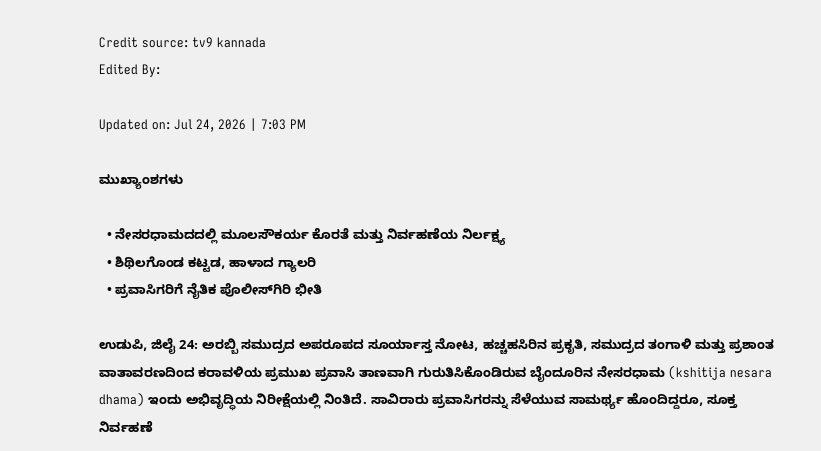Credit source: tv9 kannada
Edited By:

Updated on: Jul 24, 2026 | 7:03 PM

ಮುಖ್ಯಾಂಶಗಳು

  • ನೇಸರಧಾಮದದಲ್ಲಿ ಮೂಲಸೌಕರ್ಯ ಕೊರತೆ ಮತ್ತು ನಿರ್ವಹಣೆಯ ನಿರ್ಲಕ್ಷ್ಯ
  • ಶಿಥಿಲಗೊಂಡ ಕಟ್ಟಡ, ಹಾಳಾದ ಗ್ಯಾಲರಿ
  • ಪ್ರವಾಸಿಗರಿಗೆ ನೈತಿಕ ಪೊಲೀಸ್‌ಗಿರಿ ಭೀತಿ

ಉಡುಪಿ, ಜಿಲೈ 24: ಅರಬ್ಬಿ ಸಮುದ್ರದ ಅಪರೂಪದ ಸೂರ್ಯಾಸ್ತ ನೋಟ, ಹಚ್ಚಹಸಿರಿನ ಪ್ರಕೃತಿ, ಸಮುದ್ರದ ತಂಗಾಳಿ ಮತ್ತು ಪ್ರಶಾಂತ ವಾತಾವರಣದಿಂದ ಕರಾವಳಿಯ ಪ್ರಮುಖ ಪ್ರವಾಸಿ ತಾಣವಾಗಿ ಗುರುತಿಸಿಕೊಂಡಿರುವ ಬೈಂದೂರಿನ ನೇಸರಧಾಮ (kshitija nesara dhama) ಇಂದು ಅಭಿವೃದ್ಧಿಯ ನಿರೀಕ್ಷೆಯಲ್ಲಿ ನಿಂತಿದೆ. ಸಾವಿರಾರು ಪ್ರವಾಸಿಗರನ್ನು ಸೆಳೆಯುವ ಸಾಮರ್ಥ್ಯ ಹೊಂದಿದ್ದರೂ, ಸೂಕ್ತ ನಿರ್ವಹಣೆ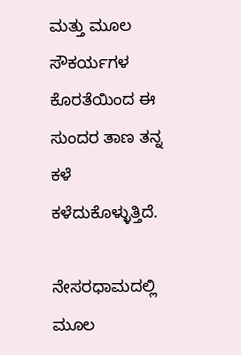ಮತ್ತು ಮೂಲ ಸೌಕರ್ಯಗಳ ಕೊರತೆಯಿಂದ ಈ ಸುಂದರ ತಾಣ ತನ್ನ ಕಳೆ ಕಳೆದುಕೊಳ್ಳುತ್ತಿದೆ.

ನೇಸರಧಾಮದಲ್ಲಿ ಮೂಲ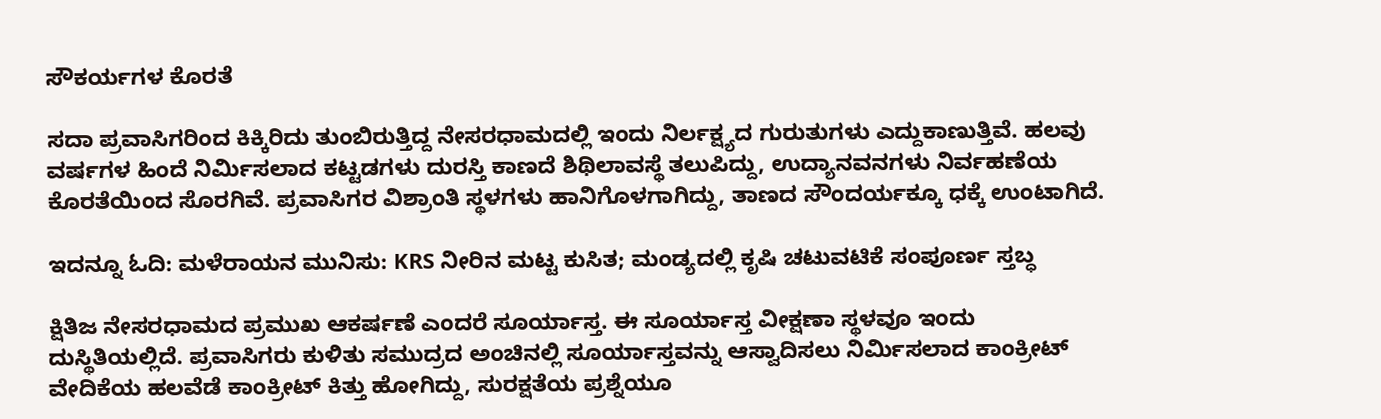ಸೌಕರ್ಯಗಳ ಕೊರತೆ

ಸದಾ ಪ್ರವಾಸಿಗರಿಂದ ಕಿಕ್ಕಿರಿದು ತುಂಬಿರುತ್ತಿದ್ದ ನೇಸರಧಾಮದಲ್ಲಿ ಇಂದು ನಿರ್ಲಕ್ಷ್ಯದ ಗುರುತುಗಳು ಎದ್ದುಕಾಣುತ್ತಿವೆ. ಹಲವು ವರ್ಷಗಳ ಹಿಂದೆ ನಿರ್ಮಿಸಲಾದ ಕಟ್ಟಡಗಳು ದುರಸ್ತಿ ಕಾಣದೆ ಶಿಥಿಲಾವಸ್ಥೆ ತಲುಪಿದ್ದು, ಉದ್ಯಾನವನಗಳು ನಿರ್ವಹಣೆಯ ಕೊರತೆಯಿಂದ ಸೊರಗಿವೆ. ಪ್ರವಾಸಿಗರ ವಿಶ್ರಾಂತಿ ಸ್ಥಳಗಳು ಹಾನಿಗೊಳಗಾಗಿದ್ದು, ತಾಣದ ಸೌಂದರ್ಯಕ್ಕೂ ಧಕ್ಕೆ ಉಂಟಾಗಿದೆ.

ಇದನ್ನೂ ಓದಿ: ಮಳೆರಾಯನ ಮುನಿಸು: KRS ನೀರಿನ ಮಟ್ಟ ಕುಸಿತ; ಮಂಡ್ಯದಲ್ಲಿ ಕೃಷಿ ಚಟುವಟಿಕೆ ಸಂಪೂರ್ಣ ಸ್ತಬ್ಧ

ಕ್ಷಿತಿಜ ನೇಸರಧಾಮದ ಪ್ರಮುಖ ಆಕರ್ಷಣೆ ಎಂದರೆ ಸೂರ್ಯಾಸ್ತ. ಈ ಸೂರ್ಯಾಸ್ತ ವೀಕ್ಷಣಾ ಸ್ಥಳವೂ ಇಂದು ದುಸ್ಥಿತಿಯಲ್ಲಿದೆ. ಪ್ರವಾಸಿಗರು ಕುಳಿತು ಸಮುದ್ರದ ಅಂಚಿನಲ್ಲಿ ಸೂರ್ಯಾಸ್ತವನ್ನು ಆಸ್ವಾದಿಸಲು ನಿರ್ಮಿಸಲಾದ ಕಾಂಕ್ರೀಟ್ ವೇದಿಕೆಯ ಹಲವೆಡೆ ಕಾಂಕ್ರೀಟ್ ಕಿತ್ತು ಹೋಗಿದ್ದು, ಸುರಕ್ಷತೆಯ ಪ್ರಶ್ನೆಯೂ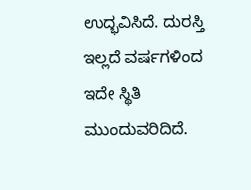ಉದ್ಭವಿಸಿದೆ. ದುರಸ್ತಿ ಇಲ್ಲದೆ ವರ್ಷಗಳಿಂದ ಇದೇ ಸ್ಥಿತಿ ಮುಂದುವರಿದಿದೆ.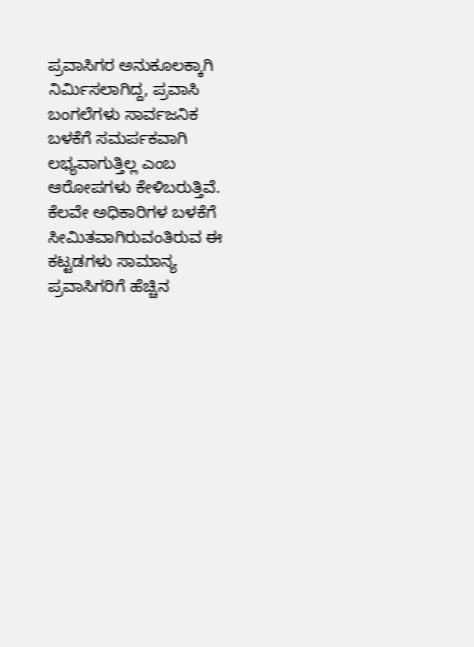ಪ್ರವಾಸಿಗರ ಅನುಕೂಲಕ್ಕಾಗಿ ನಿರ್ಮಿಸಲಾಗಿದ್ದ, ಪ್ರವಾಸಿ ಬಂಗಲೆಗಳು ಸಾರ್ವಜನಿಕ ಬಳಕೆಗೆ ಸಮರ್ಪಕವಾಗಿ ಲಭ್ಯವಾಗುತ್ತಿಲ್ಲ ಎಂಬ ಆರೋಪಗಳು ಕೇಳಿಬರುತ್ತಿವೆ. ಕೆಲವೇ ಅಧಿಕಾರಿಗಳ ಬಳಕೆಗೆ ಸೀಮಿತವಾಗಿರುವಂತಿರುವ ಈ ಕಟ್ಟಡಗಳು ಸಾಮಾನ್ಯ ಪ್ರವಾಸಿಗರಿಗೆ ಹೆಚ್ಚಿನ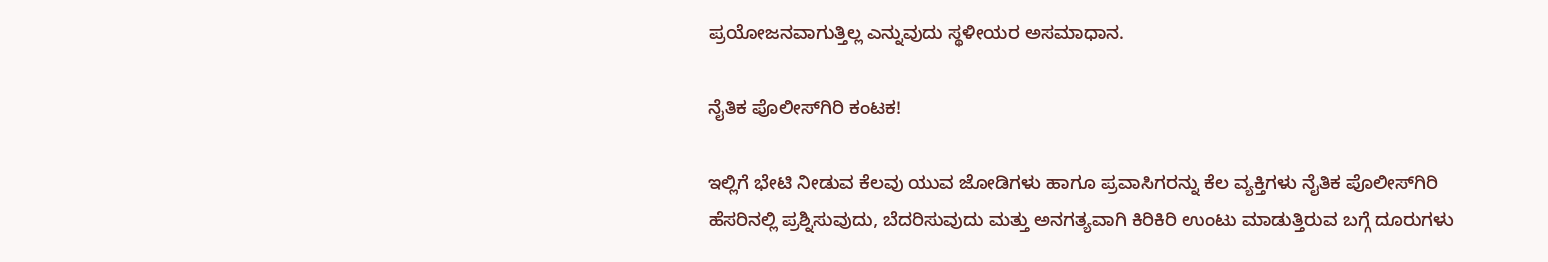ಪ್ರಯೋಜನವಾಗುತ್ತಿಲ್ಲ ಎನ್ನುವುದು ಸ್ಥಳೀಯರ ಅಸಮಾಧಾನ.

ನೈತಿಕ ಪೊಲೀಸ್‌ಗಿರಿ ಕಂಟಕ!

ಇಲ್ಲಿಗೆ ಭೇಟಿ ನೀಡುವ ಕೆಲವು ಯುವ ಜೋಡಿಗಳು ಹಾಗೂ ಪ್ರವಾಸಿಗರನ್ನು ಕೆಲ ವ್ಯಕ್ತಿಗಳು ನೈತಿಕ ಪೊಲೀಸ್‌ಗಿರಿ ಹೆಸರಿನಲ್ಲಿ ಪ್ರಶ್ನಿಸುವುದು, ಬೆದರಿಸುವುದು ಮತ್ತು ಅನಗತ್ಯವಾಗಿ ಕಿರಿಕಿರಿ ಉಂಟು ಮಾಡುತ್ತಿರುವ ಬಗ್ಗೆ ದೂರುಗಳು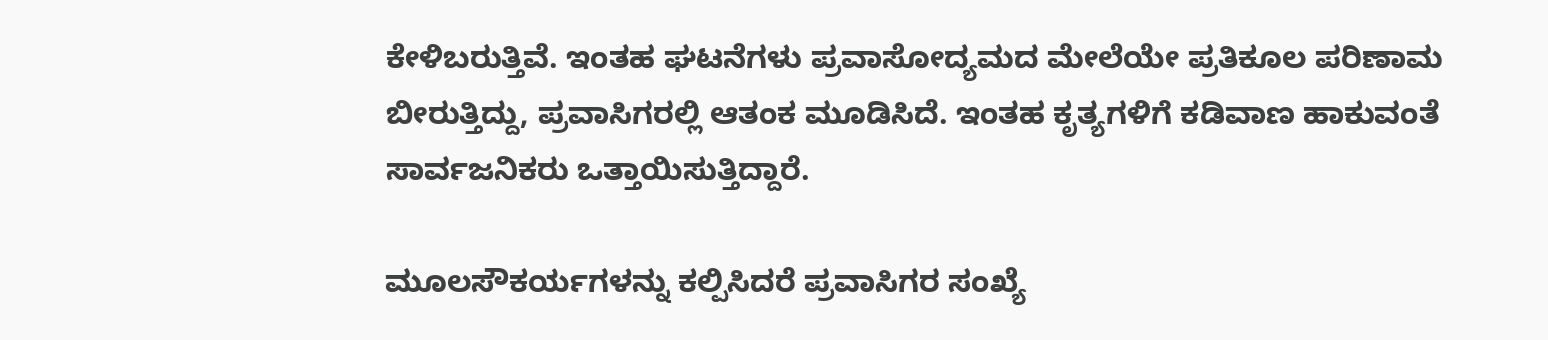ಕೇಳಿಬರುತ್ತಿವೆ. ಇಂತಹ ಘಟನೆಗಳು ಪ್ರವಾಸೋದ್ಯಮದ ಮೇಲೆಯೇ ಪ್ರತಿಕೂಲ ಪರಿಣಾಮ ಬೀರುತ್ತಿದ್ದು, ಪ್ರವಾಸಿಗರಲ್ಲಿ ಆತಂಕ ಮೂಡಿಸಿದೆ. ಇಂತಹ ಕೃತ್ಯಗಳಿಗೆ ಕಡಿವಾಣ ಹಾಕುವಂತೆ ಸಾರ್ವಜನಿಕರು ಒತ್ತಾಯಿಸುತ್ತಿದ್ದಾರೆ.

ಮೂಲಸೌಕರ್ಯಗಳನ್ನು ಕಲ್ಪಿಸಿದರೆ ಪ್ರವಾಸಿಗರ ಸಂಖ್ಯೆ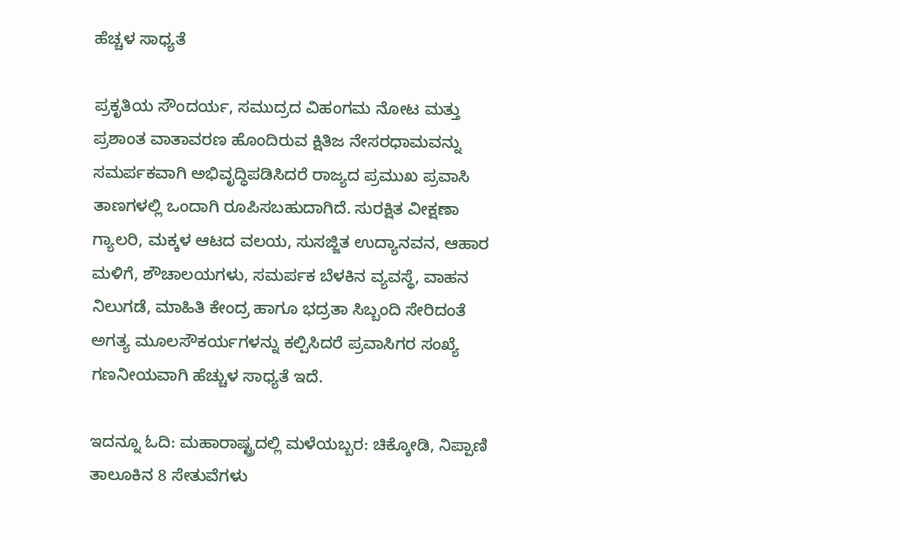ಹೆಚ್ಚಳ ಸಾಧ್ಯತೆ

ಪ್ರಕೃತಿಯ ಸೌಂದರ್ಯ, ಸಮುದ್ರದ ವಿಹಂಗಮ ನೋಟ ಮತ್ತು ಪ್ರಶಾಂತ ವಾತಾವರಣ ಹೊಂದಿರುವ ಕ್ಷಿತಿಜ ನೇಸರಧಾಮವನ್ನು ಸಮರ್ಪಕವಾಗಿ ಅಭಿವೃದ್ಧಿಪಡಿಸಿದರೆ ರಾಜ್ಯದ ಪ್ರಮುಖ ಪ್ರವಾಸಿ ತಾಣಗಳಲ್ಲಿ ಒಂದಾಗಿ ರೂಪಿಸಬಹುದಾಗಿದೆ. ಸುರಕ್ಷಿತ ವೀಕ್ಷಣಾ ಗ್ಯಾಲರಿ, ಮಕ್ಕಳ ಆಟದ ವಲಯ, ಸುಸಜ್ಜಿತ ಉದ್ಯಾನವನ, ಆಹಾರ ಮಳಿಗೆ, ಶೌಚಾಲಯಗಳು, ಸಮರ್ಪಕ ಬೆಳಕಿನ ವ್ಯವಸ್ಥೆ, ವಾಹನ ನಿಲುಗಡೆ, ಮಾಹಿತಿ ಕೇಂದ್ರ ಹಾಗೂ ಭದ್ರತಾ ಸಿಬ್ಬಂದಿ ಸೇರಿದಂತೆ ಅಗತ್ಯ ಮೂಲಸೌಕರ್ಯಗಳನ್ನು ಕಲ್ಪಿಸಿದರೆ ಪ್ರವಾಸಿಗರ ಸಂಖ್ಯೆ ಗಣನೀಯವಾಗಿ ಹೆಚ್ಚುಳ ಸಾಧ್ಯತೆ ಇದೆ.

ಇದನ್ನೂ ಓದಿ: ಮಹಾರಾಷ್ಟ್ರದಲ್ಲಿ ಮಳೆಯಬ್ಬರ: ಚಿಕ್ಕೋಡಿ, ನಿಪ್ಪಾಣಿ ತಾಲೂಕಿನ 8 ಸೇತುವೆಗಳು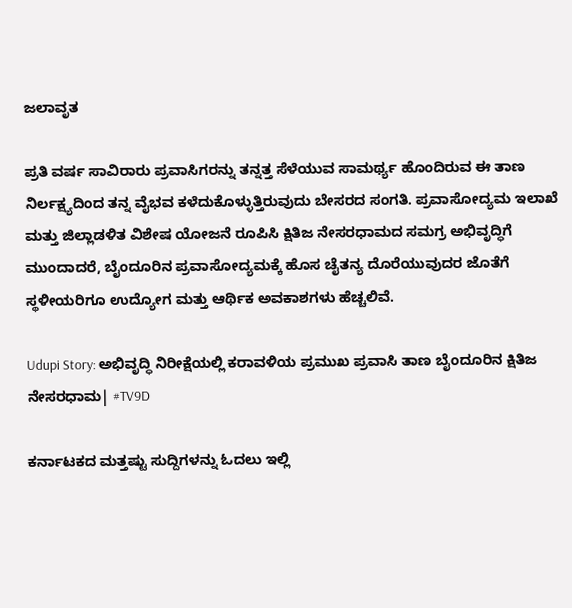ಜಲಾವೃತ

ಪ್ರತಿ ವರ್ಷ ಸಾವಿರಾರು ಪ್ರವಾಸಿಗರನ್ನು ತನ್ನತ್ತ ಸೆಳೆಯುವ ಸಾಮರ್ಥ್ಯ ಹೊಂದಿರುವ ಈ ತಾಣ ನಿರ್ಲಕ್ಷ್ಯದಿಂದ ತನ್ನ ವೈಭವ ಕಳೆದುಕೊಳ್ಳುತ್ತಿರುವುದು ಬೇಸರದ ಸಂಗತಿ. ಪ್ರವಾಸೋದ್ಯಮ ಇಲಾಖೆ ಮತ್ತು ಜಿಲ್ಲಾಡಳಿತ ವಿಶೇಷ ಯೋಜನೆ ರೂಪಿಸಿ ಕ್ಷಿತಿಜ ನೇಸರಧಾಮದ ಸಮಗ್ರ ಅಭಿವೃದ್ಧಿಗೆ ಮುಂದಾದರೆ, ಬೈಂದೂರಿನ ಪ್ರವಾಸೋದ್ಯಮಕ್ಕೆ ಹೊಸ ಚೈತನ್ಯ ದೊರೆಯುವುದರ ಜೊತೆಗೆ ಸ್ಥಳೀಯರಿಗೂ ಉದ್ಯೋಗ ಮತ್ತು ಆರ್ಥಿಕ ಅವಕಾಶಗಳು ಹೆಚ್ಚಲಿವೆ.

Udupi Story: ಅಭಿವೃದ್ಧಿ ನಿರೀಕ್ಷೆಯಲ್ಲಿ ಕರಾವಳಿಯ ಪ್ರಮುಖ ಪ್ರವಾಸಿ ತಾಣ ಬೈಂದೂರಿನ ಕ್ಷಿತಿಜ ನೇಸರಧಾಮ| #TV9D

ಕರ್ನಾಟಕದ ಮತ್ತಷ್ಟು ಸುದ್ದಿಗಳನ್ನು ಓದಲು ಇಲ್ಲಿ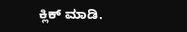ಕ್ಲಿಕ್ ಮಾಡಿ.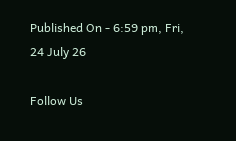Published On - 6:59 pm, Fri, 24 July 26

Follow Us